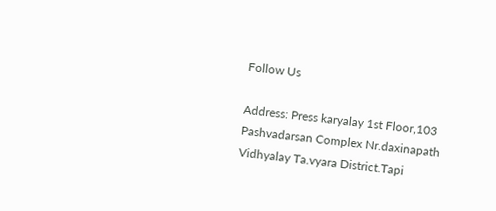Follow Us

Address: Press karyalay 1st Floor,103 Pashvadarsan Complex Nr.daxinapath Vidhyalay Ta.vyara District.Tapi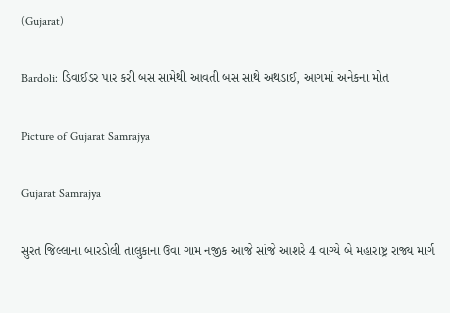(Gujarat)

Bardoli: ડિવાઈડર પાર કરી બસ સામેથી આવતી બસ સાથે અથડાઈ, આગમાં અનેકના મોત

Picture of Gujarat Samrajya

Gujarat Samrajya

સુરત જિલ્લાના બારડોલી તાલુકાના ઉવા ગામ નજીક આજે સાંજે આશરે 4 વાગ્યે બે મહારાષ્ટ્ર રાજ્ય માર્ગ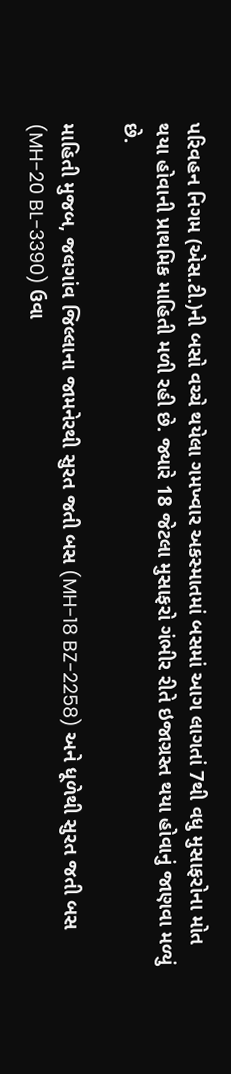પરિવહન નિગમ (એસ.ટી.)ની બસો વચ્ચે થયેલા ગમખ્વાર અકસ્માતમાં બસમાં આગ લાગતાં 7થી વધુ મુસાફરોના મોત થયા હોવાની પ્રાથમિક માહિતી મળી રહી છે. જ્યારે 18 જેટલા મુસાફરો ગંભીર રીતે ઇજાગ્રસ્ત થયા હોવાનું જાણવા મળ્યું છે.

માહિતી મુજબ, જલગાંવ જિલ્લાના જામનેરથી સુરત જતી બસ (MH-18 BZ-2258) અને ધૂળેથી સુરત જતી બસ (MH-20 BL-3390) ઉવા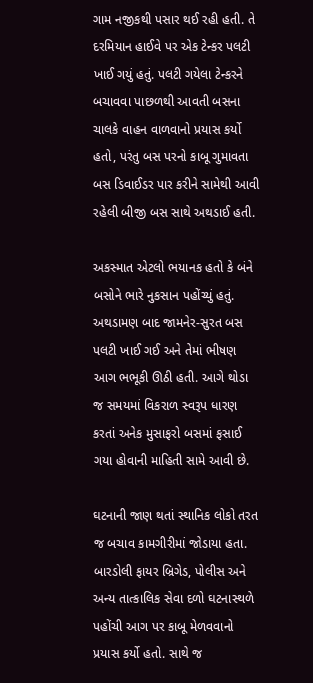ગામ નજીકથી પસાર થઈ રહી હતી. તે દરમિયાન હાઈવે પર એક ટેન્કર પલટી ખાઈ ગયું હતું. પલટી ગયેલા ટેન્કરને બચાવવા પાછળથી આવતી બસના ચાલકે વાહન વાળવાનો પ્રયાસ કર્યો હતો, પરંતુ બસ પરનો કાબૂ ગુમાવતા બસ ડિવાઈડર પાર કરીને સામેથી આવી રહેલી બીજી બસ સાથે અથડાઈ હતી.

અકસ્માત એટલો ભયાનક હતો કે બંને બસોને ભારે નુકસાન પહોંચ્યું હતું. અથડામણ બાદ જામનેર-સુરત બસ પલટી ખાઈ ગઈ અને તેમાં ભીષણ આગ ભભૂકી ઊઠી હતી. આગે થોડા જ સમયમાં વિકરાળ સ્વરૂપ ધારણ કરતાં અનેક મુસાફરો બસમાં ફસાઈ ગયા હોવાની માહિતી સામે આવી છે.

ઘટનાની જાણ થતાં સ્થાનિક લોકો તરત જ બચાવ કામગીરીમાં જોડાયા હતા. બારડોલી ફાયર બ્રિગેડ, પોલીસ અને અન્ય તાત્કાલિક સેવા દળો ઘટનાસ્થળે પહોંચી આગ પર કાબૂ મેળવવાનો પ્રયાસ કર્યો હતો. સાથે જ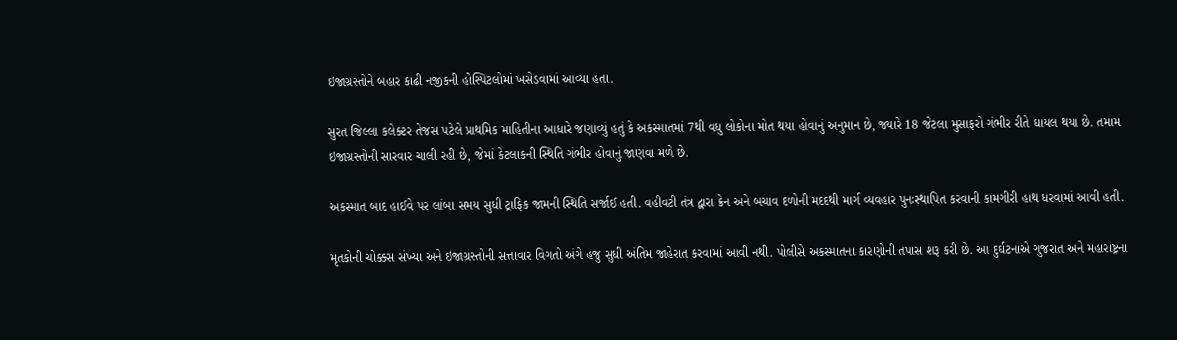ઇજાગ્રસ્તોને બહાર કાઢી નજીકની હોસ્પિટલોમાં ખસેડવામાં આવ્યા હતા.

સુરત જિલ્લા કલેક્ટર તેજસ પટેલે પ્રાથમિક માહિતીના આધારે જણાવ્યું હતું કે અકસ્માતમાં 7થી વધુ લોકોના મોત થયા હોવાનું અનુમાન છે, જ્યારે 18 જેટલા મુસાફરો ગંભીર રીતે ઘાયલ થયા છે. તમામ ઇજાગ્રસ્તોની સારવાર ચાલી રહી છે, જેમાં કેટલાકની સ્થિતિ ગંભીર હોવાનું જાણવા મળે છે.

અકસ્માત બાદ હાઈવે પર લાંબા સમય સુધી ટ્રાફિક જામની સ્થિતિ સર્જાઈ હતી. વહીવટી તંત્ર દ્વારા ક્રેન અને બચાવ દળોની મદદથી માર્ગ વ્યવહાર પુનઃસ્થાપિત કરવાની કામગીરી હાથ ધરવામાં આવી હતી.

મૃતકોની ચોક્કસ સંખ્યા અને ઇજાગ્રસ્તોની સત્તાવાર વિગતો અંગે હજુ સુધી અંતિમ જાહેરાત કરવામાં આવી નથી. પોલીસે અકસ્માતના કારણોની તપાસ શરૂ કરી છે. આ દુર્ઘટનાએ ગુજરાત અને મહારાષ્ટ્રના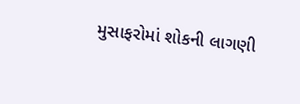મુસાફરોમાં શોકની લાગણી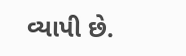વ્યાપી છે.